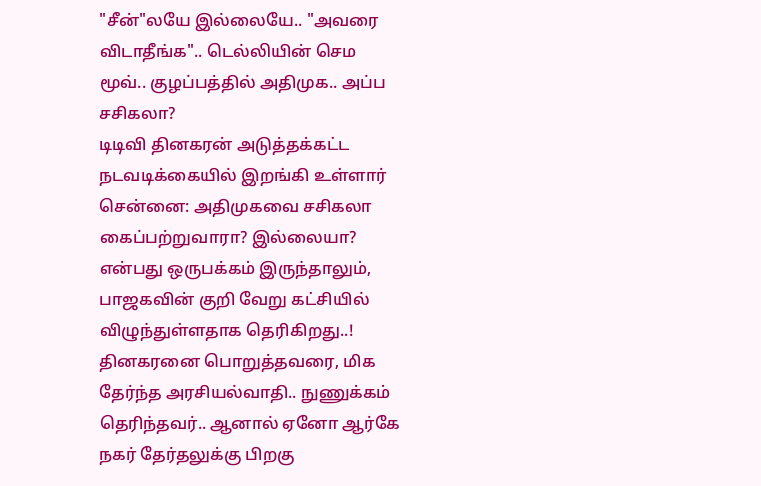"சீன்"லயே இல்லையே.. "அவரை விடாதீங்க".. டெல்லியின் செம மூவ்.. குழப்பத்தில் அதிமுக.. அப்ப சசிகலா?
டிடிவி தினகரன் அடுத்தக்கட்ட நடவடிக்கையில் இறங்கி உள்ளார்
சென்னை: அதிமுகவை சசிகலா கைப்பற்றுவாரா? இல்லையா? என்பது ஒருபக்கம் இருந்தாலும், பாஜகவின் குறி வேறு கட்சியில் விழுந்துள்ளதாக தெரிகிறது..!
தினகரனை பொறுத்தவரை, மிக தேர்ந்த அரசியல்வாதி.. நுணுக்கம் தெரிந்தவர்.. ஆனால் ஏனோ ஆர்கே நகர் தேர்தலுக்கு பிறகு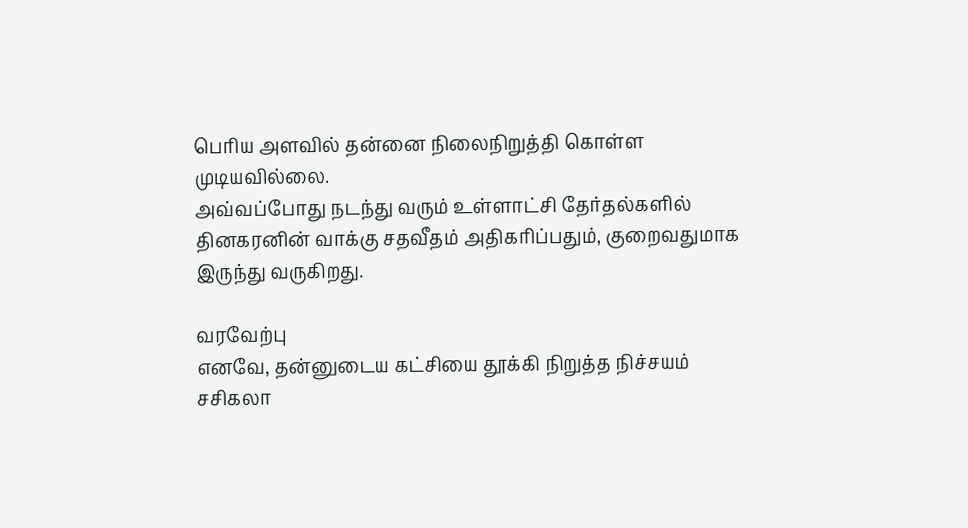பெரிய அளவில் தன்னை நிலைநிறுத்தி கொள்ள முடியவில்லை.
அவ்வப்போது நடந்து வரும் உள்ளாட்சி தேர்தல்களில் தினகரனின் வாக்கு சதவீதம் அதிகரிப்பதும், குறைவதுமாக இருந்து வருகிறது.

வரவேற்பு
எனவே, தன்னுடைய கட்சியை தூக்கி நிறுத்த நிச்சயம் சசிகலா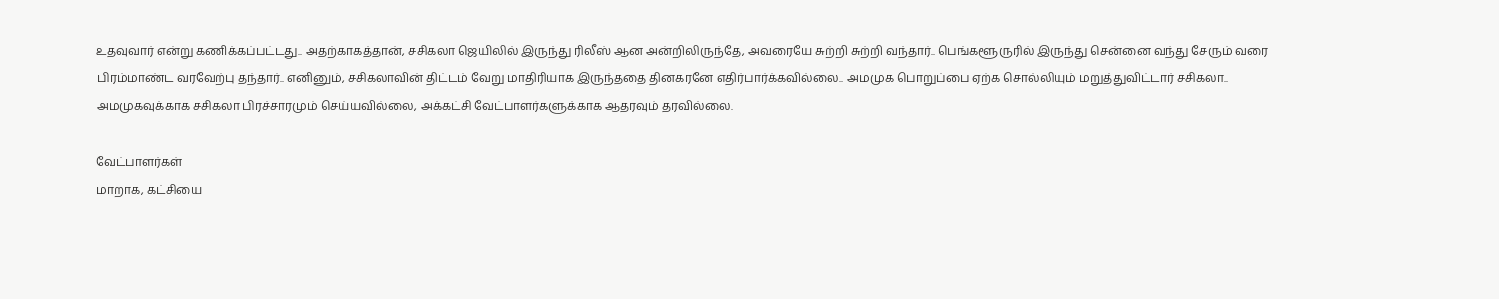உதவுவார் என்று கணிக்கப்பட்டது.. அதற்காகத்தான், சசிகலா ஜெயிலில் இருந்து ரிலீஸ் ஆன அன்றிலிருந்தே, அவரையே சுற்றி சுற்றி வந்தார்.. பெங்களூருரில் இருந்து சென்னை வந்து சேரும் வரை பிரம்மாண்ட வரவேற்பு தந்தார்.. எனினும், சசிகலாவின் திட்டம் வேறு மாதிரியாக இருந்ததை தினகரனே எதிர்பார்க்கவில்லை.. அமமுக பொறுப்பை ஏற்க சொல்லியும் மறுத்துவிட்டார் சசிகலா.. அமமுகவுக்காக சசிகலா பிரச்சாரமும் செய்யவில்லை, அக்கட்சி வேட்பாளர்களுக்காக ஆதரவும் தரவில்லை.

வேட்பாளர்கள்
மாறாக, கட்சியை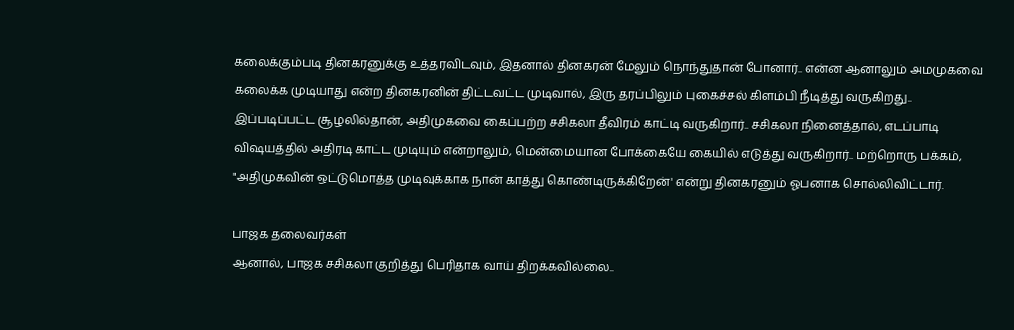கலைக்கும்படி தினகரனுக்கு உத்தரவிடவும், இதனால் தினகரன் மேலும் நொந்துதான் போனார்.. என்ன ஆனாலும் அமமுகவை கலைக்க முடியாது என்ற தினகரனின் திட்டவட்ட முடிவால், இரு தரப்பிலும் புகைச்சல் கிளம்பி நீடித்து வருகிறது.. இப்படிப்பட்ட சூழலில்தான், அதிமுகவை கைப்பற்ற சசிகலா தீவிரம் காட்டி வருகிறார்.. சசிகலா நினைத்தால், எடப்பாடி விஷயத்தில் அதிரடி காட்ட முடியும் என்றாலும், மென்மையான போக்கையே கையில் எடுத்து வருகிறார்.. மற்றொரு பக்கம், "அதிமுகவின் ஒட்டுமொத்த முடிவுக்காக நான் காத்து கொண்டிருக்கிறேன்' என்று தினகரனும் ஓபனாக சொல்லிவிட்டார்.

பாஜக தலைவர்கள்
ஆனால், பாஜக சசிகலா குறித்து பெரிதாக வாய் திறக்கவில்லை..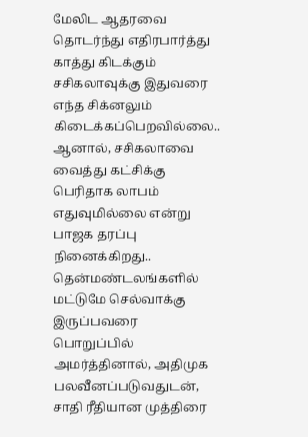மேலிட ஆதரவை தொடர்ந்து எதிரபார்த்து காத்து கிடக்கும் சசிகலாவுக்கு இதுவரை எந்த சிக்னலும் கிடைக்கப்பெறவில்லை.. ஆனால், சசிகலாவை வைத்து கட்சிக்கு பெரிதாக லாபம் எதுவுமில்லை என்று பாஜக தரப்பு நினைக்கிறது.. தென்மண்டலங்களில் மட்டுமே செல்வாக்கு இருப்பவரை பொறுப்பில் அமர்த்தினால், அதிமுக பலவீனப்படுவதுடன், சாதி ரீதியான முத்திரை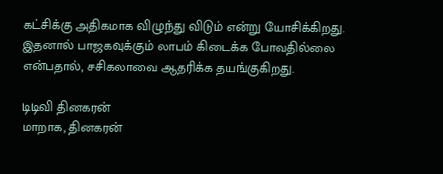கட்சிக்கு அதிகமாக விழுந்து விடும் என்று யோசிக்கிறது. இதனால் பாஜகவுக்கும் லாபம் கிடைக்க போவதில்லை என்பதால், சசிகலாவை ஆதரிக்க தயங்குகிறது.

டிடிவி தினகரன்
மாறாக, தினகரன்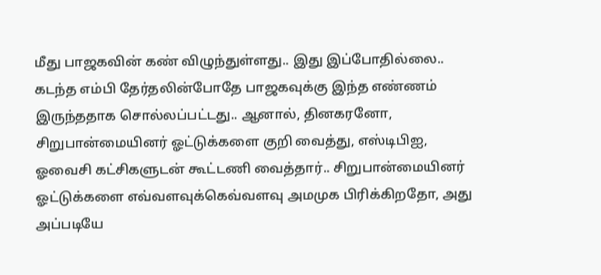மீது பாஜகவின் கண் விழுந்துள்ளது.. இது இப்போதில்லை.. கடந்த எம்பி தேர்தலின்போதே பாஜகவுக்கு இந்த எண்ணம் இருந்ததாக சொல்லப்பட்டது.. ஆனால், தினகரனோ, சிறுபான்மையினர் ஓட்டுக்களை குறி வைத்து, எஸ்டிபிஐ, ஓவைசி கட்சிகளுடன் கூட்டணி வைத்தார்.. சிறுபான்மையினர் ஓட்டுக்களை எவ்வளவுக்கெவ்வளவு அமமுக பிரிக்கிறதோ, அது அப்படியே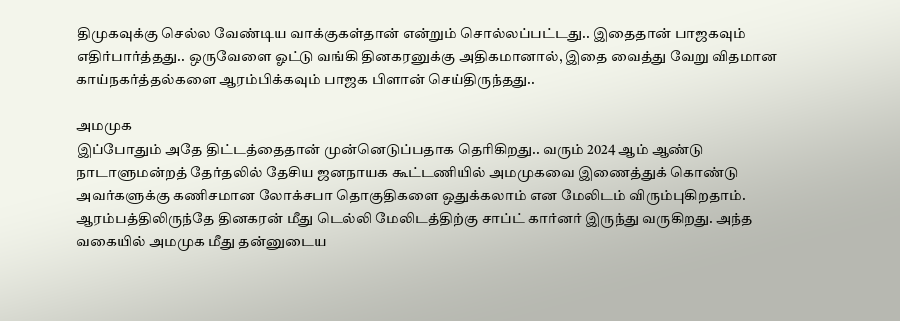திமுகவுக்கு செல்ல வேண்டிய வாக்குகள்தான் என்றும் சொல்லப்பட்டது.. இதைதான் பாஜகவும் எதிர்பார்த்தது.. ஒருவேளை ஓட்டு வங்கி தினகரனுக்கு அதிகமானால், இதை வைத்து வேறு விதமான காய்நகர்த்தல்களை ஆரம்பிக்கவும் பாஜக பிளான் செய்திருந்தது..

அமமுக
இப்போதும் அதே திட்டத்தைதான் முன்னெடுப்பதாக தெரிகிறது.. வரும் 2024 ஆம் ஆண்டு நாடாளுமன்றத் தேர்தலில் தேசிய ஜனநாயக கூட்டணியில் அமமுகவை இணைத்துக் கொண்டு அவர்களுக்கு கணிசமான லோக்சபா தொகுதிகளை ஒதுக்கலாம் என மேலிடம் விரும்புகிறதாம். ஆரம்பத்திலிருந்தே தினகரன் மீது டெல்லி மேலிடத்திற்கு சாப்ட் கார்னர் இருந்து வருகிறது. அந்த வகையில் அமமுக மீது தன்னுடைய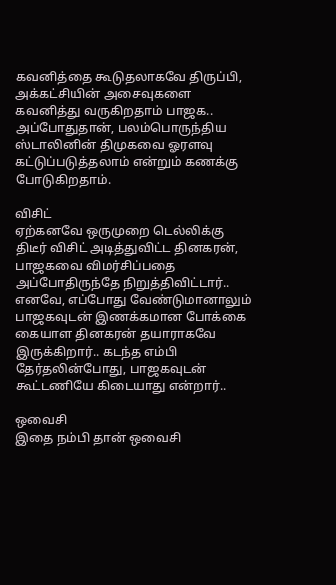கவனித்தை கூடுதலாகவே திருப்பி, அக்கட்சியின் அசைவுகளை கவனித்து வருகிறதாம் பாஜக.. அப்போதுதான், பலம்பொருந்திய ஸ்டாலினின் திமுகவை ஓரளவு கட்டுப்படுத்தலாம் என்றும் கணக்கு போடுகிறதாம்.

விசிட்
ஏற்கனவே ஒருமுறை டெல்லிக்கு திடீர் விசிட் அடித்துவிட்ட தினகரன், பாஜகவை விமர்சிப்பதை அப்போதிருந்தே நிறுத்திவிட்டார்.. எனவே, எப்போது வேண்டுமானாலும் பாஜகவுடன் இணக்கமான போக்கை கையாள தினகரன் தயாராகவே இருக்கிறார்.. கடந்த எம்பி தேர்தலின்போது, பாஜகவுடன் கூட்டணியே கிடையாது என்றார்..

ஒவைசி
இதை நம்பி தான் ஒவைசி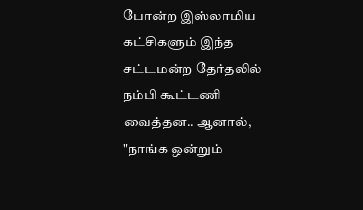போன்ற இஸ்லாமிய கட்சிகளும் இந்த சட்டமன்ற தேர்தலில் நம்பி கூட்டணி வைத்தன.. ஆனால், "நாங்க ஒன்றும்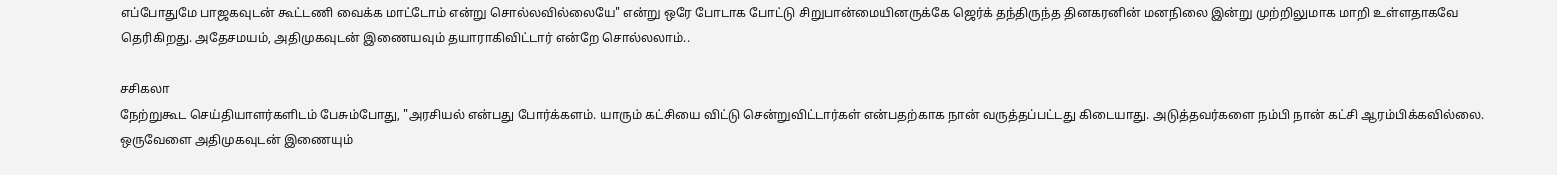எப்போதுமே பாஜகவுடன் கூட்டணி வைக்க மாட்டோம் என்று சொல்லவில்லையே" என்று ஒரே போடாக போட்டு சிறுபான்மையினருக்கே ஜெர்க் தந்திருந்த தினகரனின் மனநிலை இன்று முற்றிலுமாக மாறி உள்ளதாகவே தெரிகிறது. அதேசமயம், அதிமுகவுடன் இணையவும் தயாராகிவிட்டார் என்றே சொல்லலாம்..

சசிகலா
நேற்றுகூட செய்தியாளர்களிடம் பேசும்போது, "அரசியல் என்பது போர்க்களம். யாரும் கட்சியை விட்டு சென்றுவிட்டார்கள் என்பதற்காக நான் வருத்தப்பட்டது கிடையாது. அடுத்தவர்களை நம்பி நான் கட்சி ஆரம்பிக்கவில்லை. ஒருவேளை அதிமுகவுடன் இணையும்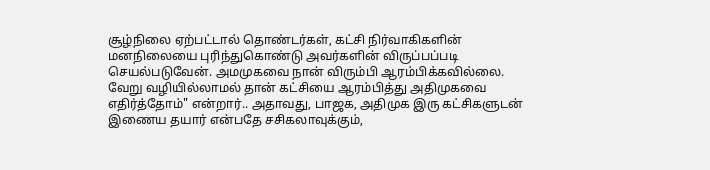சூழ்நிலை ஏற்பட்டால் தொண்டர்கள், கட்சி நிர்வாகிகளின் மனநிலையை புரிந்துகொண்டு அவர்களின் விருப்பப்படி செயல்படுவேன். அமமுகவை நான் விரும்பி ஆரம்பிக்கவில்லை. வேறு வழியில்லாமல் தான் கட்சியை ஆரம்பித்து அதிமுகவை எதிர்த்தோம்" என்றார்.. அதாவது, பாஜக, அதிமுக இரு கட்சிகளுடன் இணைய தயார் என்பதே சசிகலாவுக்கும்,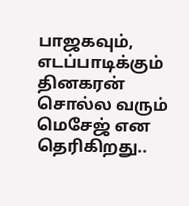பாஜகவும், எடப்பாடிக்கும் தினகரன் சொல்ல வரும் மெசேஜ் என தெரிகிறது..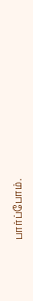பார்ப்போம்.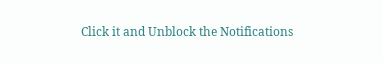Click it and Unblock the Notifications